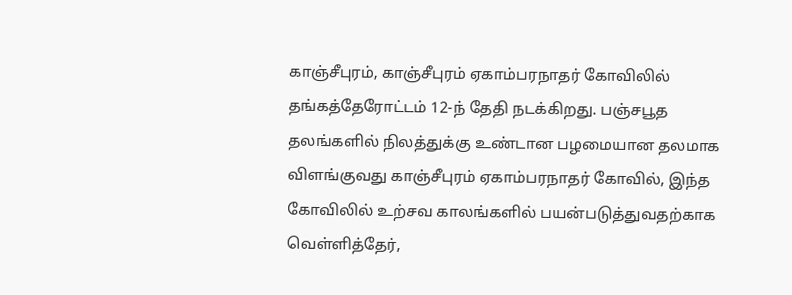காஞ்சீபுரம், காஞ்சீபுரம் ஏகாம்பரநாதர் கோவிலில் தங்கத்தேரோட்டம் 12-ந் தேதி நடக்கிறது. பஞ்சபூத தலங்களில் நிலத்துக்கு உண்டான பழமையான தலமாக விளங்குவது காஞ்சீபுரம் ஏகாம்பரநாதர் கோவில், இந்த கோவிலில் உற்சவ காலங்களில் பயன்படுத்துவதற்காக வெள்ளித்தேர்,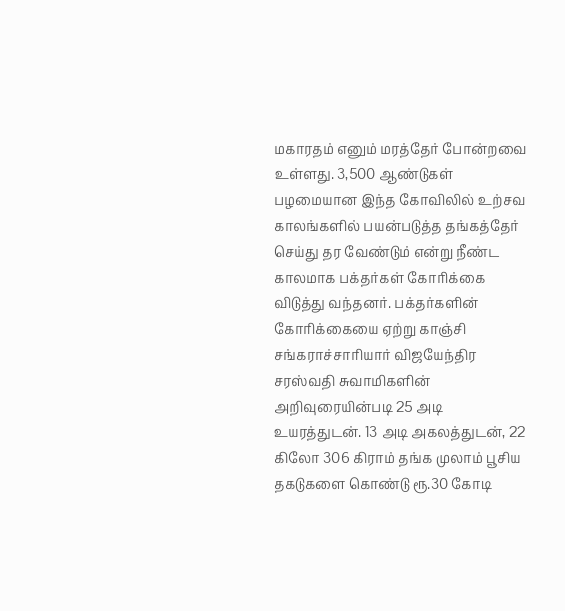மகாரதம் எனும் மரத்தேர் போன்றவை உள்ளது. 3,500 ஆண்டுகள் பழமையான இந்த கோவிலில் உற்சவ காலங்களில் பயன்படுத்த தங்கத்தேர் செய்து தர வேண்டும் என்று நீண்ட காலமாக பக்தர்கள் கோரிக்கை விடுத்து வந்தனர். பக்தர்களின் கோரிக்கையை ஏற்று காஞ்சி சங்கராச்சாரியார் விஜயேந்திர சரஸ்வதி சுவாமிகளின் அறிவுரையின்படி 25 அடி உயரத்துடன். 13 அடி அகலத்துடன், 22 கிலோ 306 கிராம் தங்க முலாம் பூசிய தகடுகளை கொண்டு ரூ.30 கோடி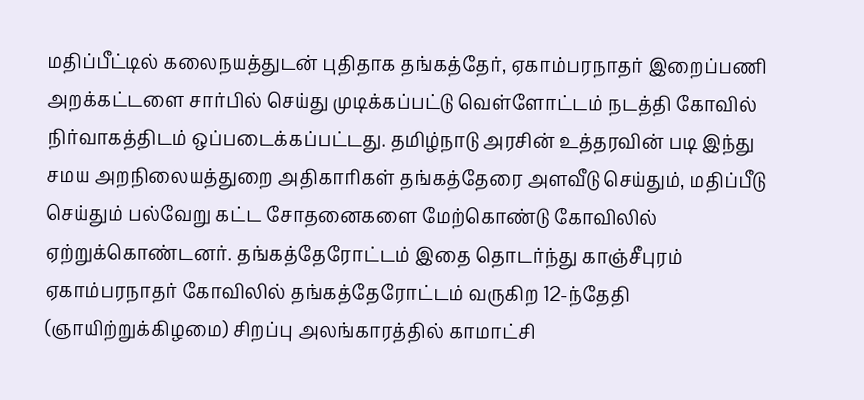மதிப்பீட்டில் கலைநயத்துடன் புதிதாக தங்கத்தேர், ஏகாம்பரநாதர் இறைப்பணி அறக்கட்டளை சார்பில் செய்து முடிக்கப்பட்டு வெள்ளோட்டம் நடத்தி கோவில் நிர்வாகத்திடம் ஒப்படைக்கப்பட்டது. தமிழ்நாடு அரசின் உத்தரவின் படி இந்து சமய அறநிலையத்துறை அதிகாரிகள் தங்கத்தேரை அளவீடு செய்தும், மதிப்பீடு செய்தும் பல்வேறு கட்ட சோதனைகளை மேற்கொண்டு கோவிலில் ஏற்றுக்கொண்டனர். தங்கத்தேரோட்டம் இதை தொடர்ந்து காஞ்சீபுரம் ஏகாம்பரநாதர் கோவிலில் தங்கத்தேரோட்டம் வருகிற 12-ந்தேதி (ஞாயிற்றுக்கிழமை) சிறப்பு அலங்காரத்தில் காமாட்சி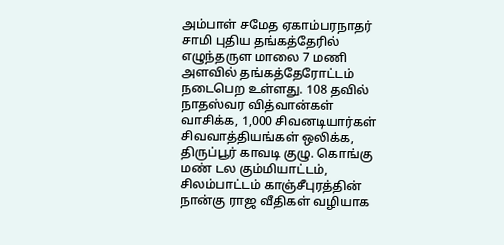அம்பாள் சமேத ஏகாம்பரநாதர் சாமி புதிய தங்கத்தேரில் எழுந்தருள மாலை 7 மணி அளவில் தங்கத்தேரோட்டம் நடைபெற உள்ளது. 108 தவில் நாதஸ்வர வித்வான்கள் வாசிக்க, 1,000 சிவனடியார்கள் சிவவாத்தியங்கள் ஒலிக்க, திருப்பூர் காவடி குழு. கொங்கு மண் டல கும்மியாட்டம், சிலம்பாட்டம் காஞ்சீபுரத்தின் நான்கு ராஜ வீதிகள் வழியாக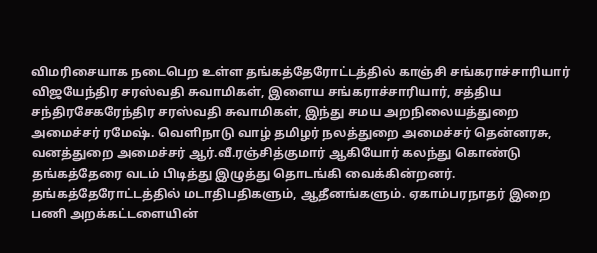விமரிசையாக நடைபெற உள்ள தங்கத்தேரோட்டத்தில் காஞ்சி சங்கராச்சாரியார் விஜயேந்திர சரஸ்வதி சுவாமிகள், இளைய சங்கராச்சாரியார், சத்திய சந்திரசேகரேந்திர சரஸ்வதி சுவாமிகள், இந்து சமய அறநிலையத்துறை அமைச்சர் ரமேஷ். வெளிநாடு வாழ் தமிழர் நலத்துறை அமைச்சர் தென்னரசு, வனத்துறை அமைச்சர் ஆர்.வீ.ரஞ்சித்குமார் ஆகியோர் கலந்து கொண்டு தங்கத்தேரை வடம் பிடித்து இழுத்து தொடங்கி வைக்கின்றனர். தங்கத்தேரோட்டத்தில் மடாதிபதிகளும், ஆதீனங்களும். ஏகாம்பரநாதர் இறை பணி அறக்கட்டளையின்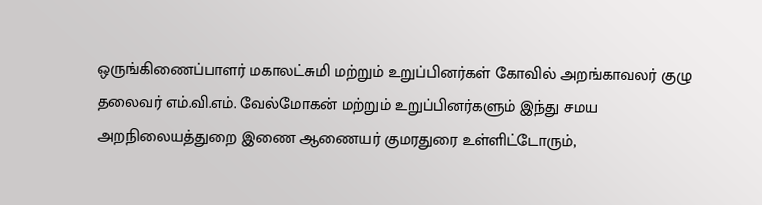ஒருங்கிணைப்பாளர் மகாலட்சுமி மற்றும் உறுப்பினர்கள் கோவில் அறங்காவலர் குழு தலைவர் எம்.வி.எம். வேல்மோகன் மற்றும் உறுப்பினர்களும் இந்து சமய அறநிலையத்துறை இணை ஆணையர் குமரதுரை உள்ளிட்டோரும்,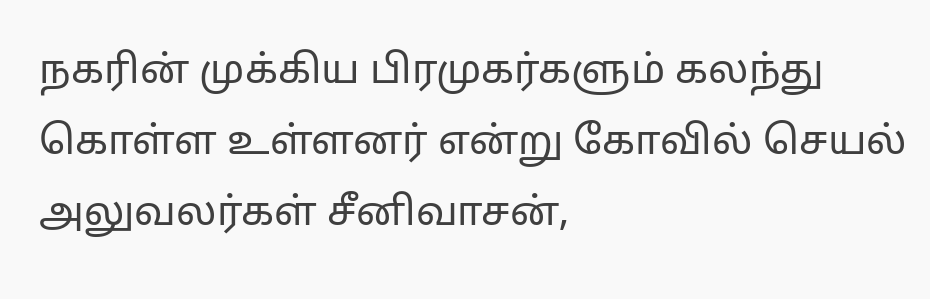நகரின் முக்கிய பிரமுகர்களும் கலந்து கொள்ள உள்ளனர் என்று கோவில் செயல் அலுவலர்கள் சீனிவாசன்,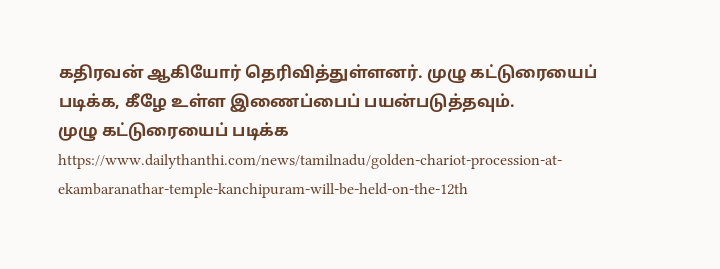கதிரவன் ஆகியோர் தெரிவித்துள்ளனர். முழு கட்டுரையைப் படிக்க, கீழே உள்ள இணைப்பைப் பயன்படுத்தவும்.
முழு கட்டுரையைப் படிக்க
https://www.dailythanthi.com/news/tamilnadu/golden-chariot-procession-at-ekambaranathar-temple-kanchipuram-will-be-held-on-the-12th